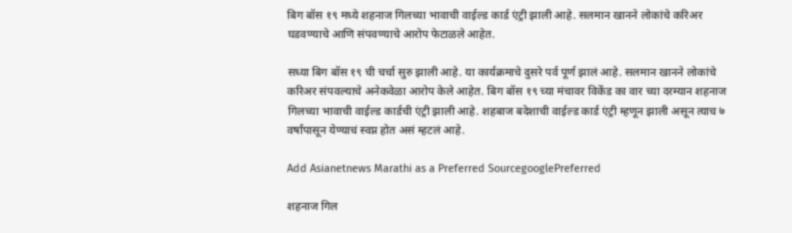बिग बॉस १९ मध्ये शहनाज गिलच्या भावाची वाईल्ड कार्ड एंट्री झाली आहे. सलमान खानने लोकांचे करिअर घडवण्याचे आणि संपवण्याचे आरोप फेटाळले आहेत.

सध्या बिग बॉस १९ ची चर्चा सुरु झाली आहे. या कार्यक्रमाचे दुसरे पर्व पूर्ण झालं आहे. सलमान खानने लोकांचे करिअर संपवल्याचे अनेकवेळा आरोप केले आहेत. बिग बॉस १९ च्या मंचावर विकेंड का वार च्या दरम्यान शहनाज गिलच्या भावाची वाईल्ड कार्डची एंट्री झाली आहे. शहबाज बदेशाची वाईल्ड कार्ड एंट्री म्हणून झाली असून त्याच ७ वर्षांपासून येण्याचं स्वप्न होत असं म्हटलं आहे.

Add Asianetnews Marathi as a Preferred SourcegooglePreferred

शहनाज गिल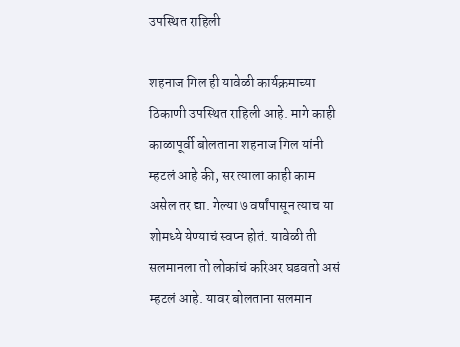उपस्थित राहिली

शहनाज गिल ही यावेळी कार्यक्रमाच्या ठिकाणी उपस्थित राहिली आहे. मागे काही काळापूर्वी बोलताना शहनाज गिल यांनी म्हटलं आहे की, सर त्याला काही काम असेल तर द्या. गेल्या ७ वर्षांपासून त्याच या शोमध्ये येण्याचं स्वप्न होतं. यावेळी ती सलमानला तो लोकांचं करिअर घडवतो असं म्हटलं आहे. यावर बोलताना सलमान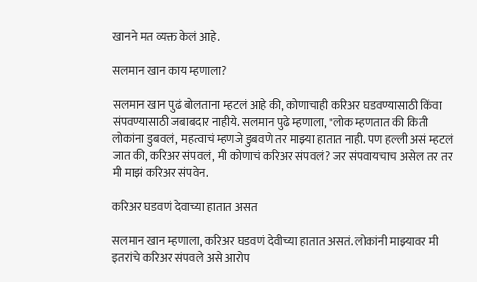खानने मत व्यक्त केलं आहे.

सलमान खान काय म्हणाला?

सलमान खान पुढं बोलताना म्हटलं आहे की, कोणाचाही करिअर घडवण्यासाठी किंवा संपवण्यासाठी जबाबदार नाहीये. सलमान पुढे म्हणाला, "लोक म्हणतात की किती लोकांना डुबवलं, महत्वाचं म्हणजे डुबवणे तर माझ्या हातात नाही. पण हल्ली असं म्हटलं जात की, करिअर संपवलं, मी कोणाचं करिअर संपवलं? जर संपवायचाच असेल तर तर मी माझं करिअर संपवेन.

करिअर घडवणं देवाच्या हातात असत

सलमान खान म्हणाला, करिअर घडवणं देवीच्या हातात असतं. लोकांनी माझ्यावर मी इतरांचे करिअर संपवले असे आरोप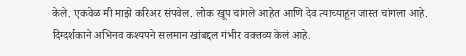केले. एकवेळ मी माझे करिअर संपवेल. लोक खूप चांगले आहेत आणि देव त्याच्याहून जास्त चांगला आहे. दिग्दर्शकाने अभिनव कश्यपने सलमान खांबद्दल गंभीर वक्तव्य केलं आहे.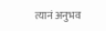त्यानं अनुभव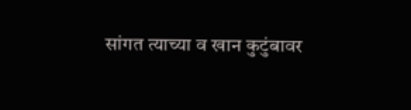सांगत त्याच्या व खान कुटुंबावर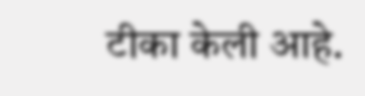टीका केली आहे.